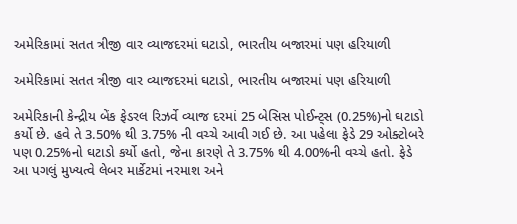અમેરિકામાં સતત ત્રીજી વાર વ્યાજદરમાં ઘટાડો, ભારતીય બજારમાં પણ હરિયાળી

અમેરિકામાં સતત ત્રીજી વાર વ્યાજદરમાં ઘટાડો, ભારતીય બજારમાં પણ હરિયાળી

અમેરિકાની કેન્દ્રીય બેંક ફેડરલ રિઝર્વે વ્યાજ દરમાં 25 બેસિસ પોઈન્ટ્સ (0.25%)નો ઘટાડો કર્યો છે. હવે તે 3.50% થી 3.75% ની વચ્ચે આવી ગઈ છે. આ પહેલા ફેડે 29 ઓક્ટોબરે પણ 0.25%નો ઘટાડો કર્યો હતો, જેના કારણે તે 3.75% થી 4.00%ની વચ્ચે હતો. ફેડે આ પગલું મુખ્યત્વે લેબર માર્કેટમાં નરમાશ અને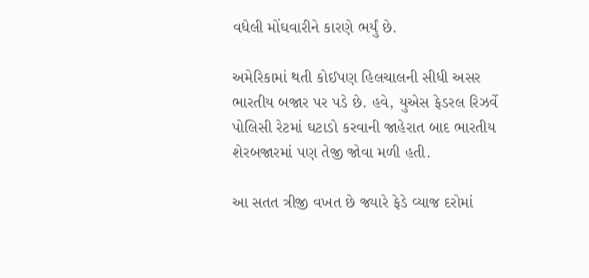વધેલી મોંઘવારીને કારણે ભર્યું છે.

અમેરિકામાં થતી કોઈપણ હિલચાલની સીધી અસર ભારતીય બજાર પર પડે છે. હવે, યુએસ ફેડરલ રિઝર્વે પોલિસી રેટમાં ઘટાડો કરવાની જાહેરાત બાદ ભારતીય શેરબજારમાં પણ તેજી જોવા મળી હતી.

આ સતત ત્રીજી વખત છે જ્યારે ફેડે વ્યાજ દરોમાં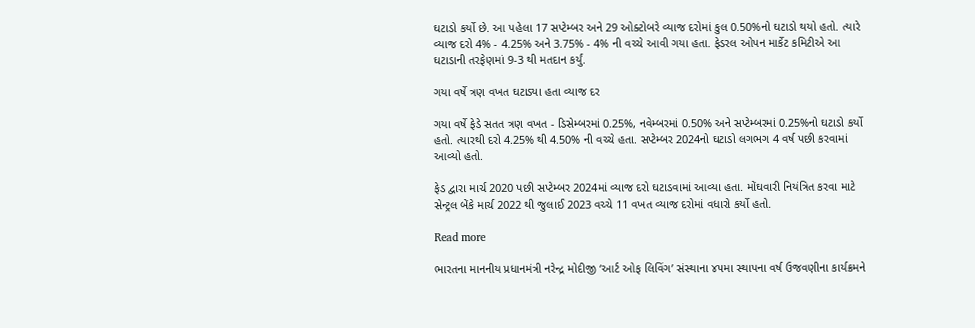ઘટાડો કર્યો છે. આ પહેલા 17 સપ્ટેમ્બર અને 29 ઓક્ટોબરે વ્યાજ દરોમાં કુલ 0.50%નો ઘટાડો થયો હતો. ત્યારે વ્યાજ દરો 4% - 4.25% અને 3.75% - 4% ની વચ્ચે આવી ગયા હતા. ફેડરલ ઓપન માર્કેટ કમિટીએ આ ઘટાડાની તરફેણમાં 9-3 થી મતદાન કર્યું.

ગયા વર્ષે ત્રણ વખત ઘટાડ્યા હતા વ્યાજ દર

ગયા વર્ષે ફેડે સતત ત્રણ વખત - ડિસેમ્બરમાં 0.25%, નવેમ્બરમાં 0.50% અને સપ્ટેમ્બરમાં 0.25%નો ઘટાડો કર્યો હતો. ત્યારથી દરો 4.25% થી 4.50% ની વચ્ચે હતા. સપ્ટેમ્બર 2024નો ઘટાડો લગભગ 4 વર્ષ પછી કરવામાં આવ્યો હતો.

ફેડ દ્વારા માર્ચ 2020 પછી સપ્ટેમ્બર 2024માં વ્યાજ દરો ઘટાડવામાં આવ્યા હતા. મોંઘવારી નિયંત્રિત કરવા માટે સેન્ટ્રલ બેંકે માર્ચ 2022 થી જુલાઈ 2023 વચ્ચે 11 વખત વ્યાજ દરોમાં વધારો કર્યો હતો.

Read more

ભારતના માનનીય પ્રધાનમંત્રી નરેન્દ્ર મોદીજી ‘આર્ટ ઓફ લિવિંગ’ સંસ્થાના ૪૫મા સ્થાપના વર્ષ ઉજવણીના કાર્યક્રમને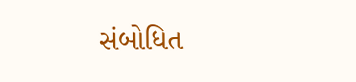સંબોધિત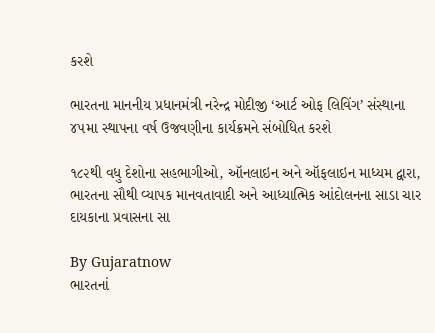કરશે

ભારતના માનનીય પ્રધાનમંત્રી નરેન્દ્ર મોદીજી ‘આર્ટ ઓફ લિવિંગ’ સંસ્થાના ૪૫મા સ્થાપના વર્ષ ઉજવણીના કાર્યક્રમને સંબોધિત કરશે

૧૮૨થી વધુ દેશોના સહભાગીઓ, ઑનલાઇન અને ઑફલાઇન માધ્યમ દ્વારા, ભારતના સૌથી વ્યાપક માનવતાવાદી અને આધ્યાત્મિક આંદોલનના સાડા ચાર દાયકાના પ્રવાસના સા

By Gujaratnow
ભારતનાં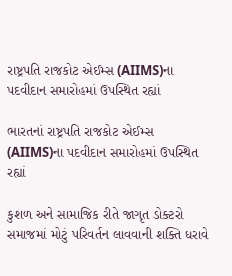રાષ્ટ્રપતિ રાજકોટ એઈમ્સ (AIIMS)ના પદવીદાન સમારોહમાં ઉપસ્થિત રહ્યાં

ભારતનાં રાષ્ટ્રપતિ રાજકોટ એઈમ્સ (AIIMS)ના પદવીદાન સમારોહમાં ઉપસ્થિત રહ્યાં

કુશળ અને સામાજિક રીતે જાગૃત ડોક્ટરો સમાજમાં મોટું પરિવર્તન લાવવાની શક્તિ ધરાવે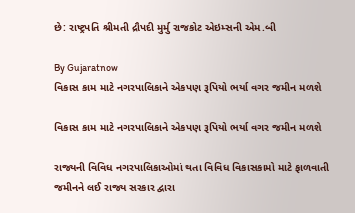છે: રાષ્ટ્રપતિ શ્રીમતી દ્રૌપદી મુર્મુ રાજકોટ એઇમ્સની એમ.બી

By Gujaratnow
વિકાસ કામ માટે નગરપાલિકાને એકપણ રૂપિયો ભર્યા વગર જમીન મળશે

વિકાસ કામ માટે નગરપાલિકાને એકપણ રૂપિયો ભર્યા વગર જમીન મળશે

રાજ્યની વિવિધ નગરપાલિકાઓમાં થતા વિવિધ વિકાસકામો માટે ફાળવાતી જમીનને લઈ રાજ્ય સરકાર દ્વારા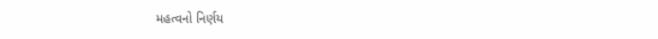મહત્વનો નિર્ણય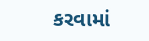કરવામાં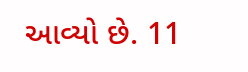આવ્યો છે. 11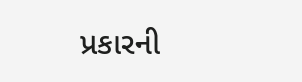પ્રકારની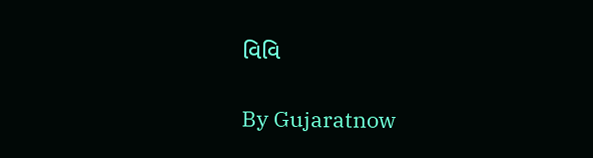વિવિ

By Gujaratnow